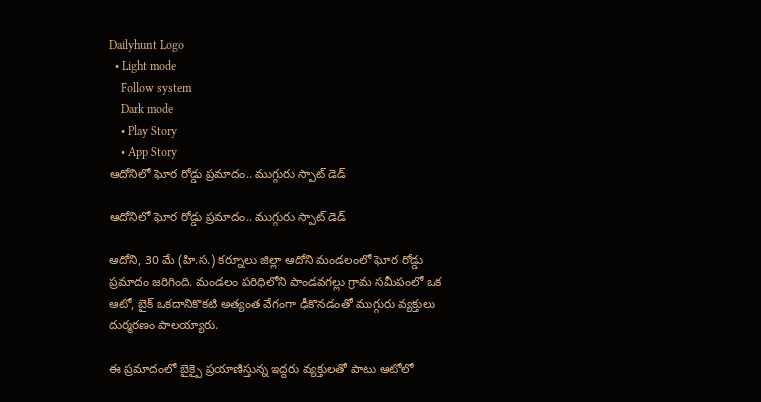Dailyhunt Logo
  • Light mode
    Follow system
    Dark mode
    • Play Story
    • App Story
ఆదోనిలో ఘోర రోడ్డు ప్రమాదం.. ముగ్గురు స్పాట్ డెడ్

ఆదోనిలో ఘోర రోడ్డు ప్రమాదం.. ముగ్గురు స్పాట్ డెడ్

ఆదోని, 30 మే (హి.స.) కర్నూలు జిల్లా ఆదోని మండలంలో ఘోర రోడ్డు ప్రమాదం జరిగింది. మండలం పరిధిలోని పాండవగల్లు గ్రామ సమీపంలో ఒక ఆటో, బైక్ ఒకదానికొకటి అత్యంత వేగంగా ఢీకొనడంతో ముగ్గురు వ్యక్తులు దుర్మరణం పాలయ్యారు.

ఈ ప్రమాదంలో బైక్పై ప్రయాణిస్తున్న ఇద్దరు వ్యక్తులతో పాటు ఆటోలో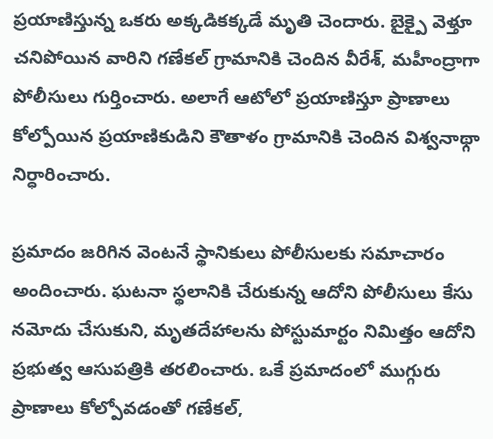ప్రయాణిస్తున్న ఒకరు అక్కడికక్కడే మృతి చెందారు. బైక్పై వెళ్తూ చనిపోయిన వారిని గణేకల్ గ్రామానికి చెందిన వీరేశ్, మహీంద్రాగా పోలీసులు గుర్తించారు. అలాగే ఆటోలో ప్రయాణిస్తూ ప్రాణాలు కోల్పోయిన ప్రయాణికుడిని కౌతాళం గ్రామానికి చెందిన విశ్వనాథ్గా నిర్ధారించారు.

ప్రమాదం జరిగిన వెంటనే స్థానికులు పోలీసులకు సమాచారం అందించారు. ఘటనా స్థలానికి చేరుకున్న ఆదోని పోలీసులు కేసు నమోదు చేసుకుని, మృతదేహాలను పోస్టుమార్టం నిమిత్తం ఆదోని ప్రభుత్వ ఆసుపత్రికి తరలించారు. ఒకే ప్రమాదంలో ముగ్గురు ప్రాణాలు కోల్పోవడంతో గణేకల్,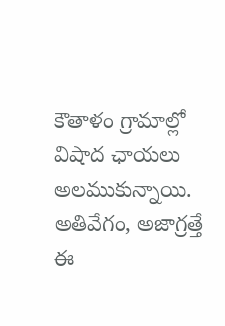కౌతాళం గ్రామాల్లో విషాద ఛాయలు అలముకున్నాయి. అతివేగం, అజాగ్రత్తే ఈ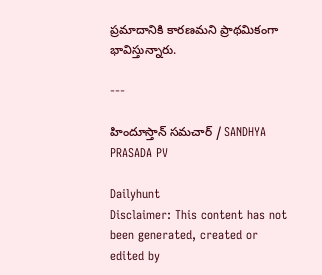ప్రమాదానికి కారణమని ప్రాథమికంగా భావిస్తున్నారు.

---

హిందూస్తాన్ సమచార్ / SANDHYA PRASADA PV

Dailyhunt
Disclaimer: This content has not been generated, created or edited by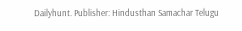Dailyhunt. Publisher: Hindusthan Samachar Telugu